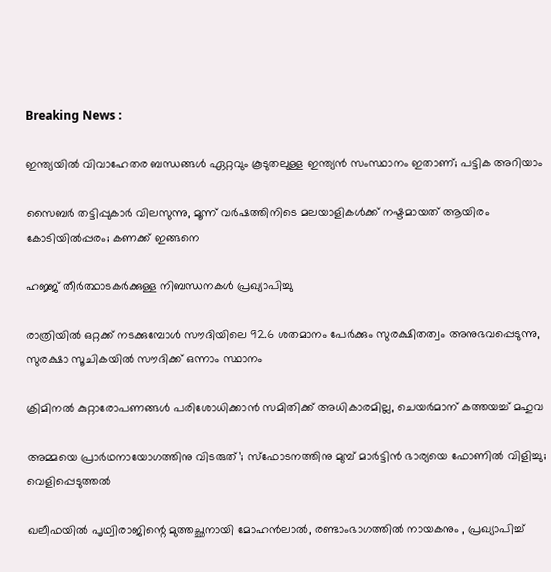Breaking News :

ഇന്ത്യയില്‍ വിവാഹേതര ബന്ധങ്ങള്‍ ഏറ്റവും കൂടുതലുള്ള ഇന്ത്യന്‍ സംസ്ഥാനം ഇതാണ്; പട്ടിക അറിയാം

സൈബര്‍ തട്ടിപ്പുകാര്‍ വിലസുന്നു, മൂന്ന് വര്‍ഷത്തിനിടെ മലയാളികള്‍ക്ക് നഷ്ടമായത് ആയിരം കോടിയില്‍പ്പരം; കണക്ക് ഇങ്ങനെ

ഹജ്ജ് തീർത്ഥാടകർക്കുള്ള നിബന്ധനകൾ പ്രഖ്യാപിച്ചു

രാത്രിയിൽ ഒറ്റക്ക് നടക്കുമ്പോൾ സൗദിയിലെ 92.6 ശതമാനം പേർക്കും സുരക്ഷിതത്വം അനുഭവപ്പെടുന്നു, സുരക്ഷാ സൂചികയിൽ സൗദിക്ക് ഒന്നാം സ്ഥാനം

ക്രിമിനല്‍ കുറ്റാരോപണങ്ങള്‍ പരിശോധിക്കാന്‍ സമിതിക്ക്‌ അധികാരമില്ല, ചെയര്‍മാന്‌ കത്തയച്ച് മഹുവ

അമ്മയെ പ്രാര്‍ഥനായോഗത്തിനു വിടരുത്’; സ്‌ഫോടനത്തിനു മുമ്പ് മാര്‍ട്ടിന്‍ ഭാര്യയെ ഫോണില്‍ വിളിച്ചു; വെളിപ്പെടുത്തല്‍

ഖലീഫയിൽ പൃഥ്വിരാജിന്റെ മുത്തച്ഛനായി മോഹൻലാൽ, രണ്ടാംഭാഗത്തിൽ നായകനും , പ്രഖ്യാപിച്ച്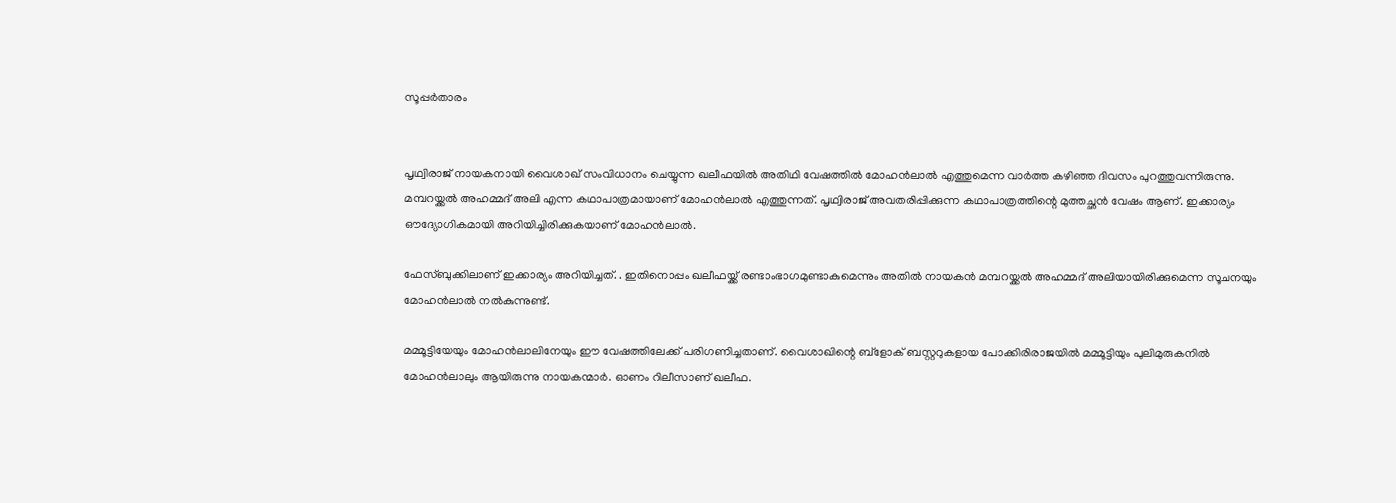സൂപ്പർ‌താരം


പൃഥ്വിരാജ് നായകനായി വൈശാഖ് സംവിധാനം ചെയ്യുന്ന ഖലീഫയിൽ അതിഥി വേഷത്തിൽ മോഹൻലാൽ എത്തുമെന്ന വാർത്ത കഴിഞ്ഞ ദിവസം പുറത്തുവന്നിരുന്നു. മമ്പറയ്ക്കൽ അഹമ്മദ് അലി എന്ന കഥാപാത്രമായാണ് മോഹൻലാൽ എത്തുന്നത്. പൃഥ്വിരാജ് അവതരിപ്പിക്കുന്ന കഥാപാത്രത്തിന്റെ മുത്തച്ഛൻ വേഷം ആണ്. ഇക്കാര്യം ഔദ്യോഗികമായി അറിയിച്ചിരിക്കുകയാണ് മോഹൻലാൽ.

ഫേസ്ബുക്കിലാണ് ഇക്കാര്യം അറിയിച്ചത്. . ഇതിനൊപ്പം ഖലീഫയ്ക്ക് രണ്ടാംഭാഗമുണ്ടാകുമെന്നും അതിൽ നായകൻ മമ്പറയ്ക്കൽ അഹമ്മദ് അലിയായിരിക്കുമെന്ന സൂചനയും മോഹൻലാൽ നൽകുന്നുണ്ട്.

മമ്മൂട്ടിയേയും മോഹൻലാലിനേയും ഈ വേഷത്തിലേക്ക് പരിഗണിച്ചതാണ്. വൈശാഖിന്റെ ബ്ളോക് ബസ്റ്ററുകളായ പോക്കിരിരാജയിൽ മമ്മൂട്ടിയും പുലിമുരുകനിൽ മോഹൻലാലും ആയിരുന്നു നായകന്മാർ. ഓണം റിലീസാണ് ഖലീഫ.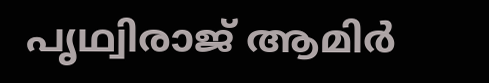പൃഥ്വിരാജ് ആമിർ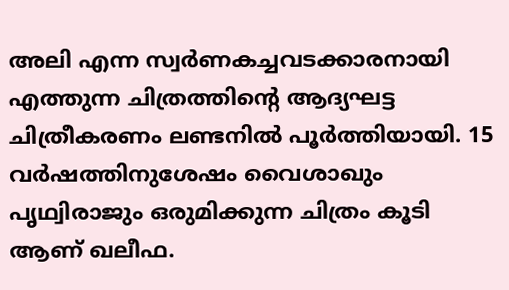അലി എന്ന സ്വർണകച്ചവടക്കാരനായി എത്തുന്ന ചിത്രത്തിന്റെ ആദ്യഘട്ട ചിത്രീകരണം ലണ്ടനിൽ പൂർത്തിയായി. 15 വർഷത്തിനുശേഷം വൈശാഖും പൃഥ്വിരാജും ഒരുമിക്കുന്ന ചിത്രം കൂടി ആണ് ഖലീഫ.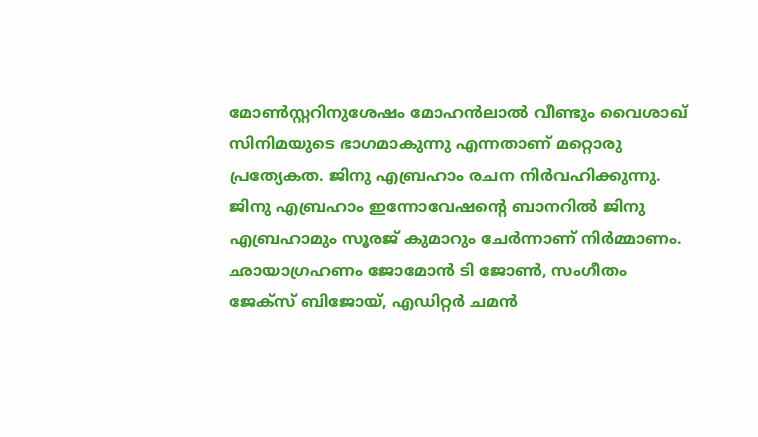മോൺസ്റ്ററിനുശേഷം മോഹൻലാൽ വീണ്ടും വൈശാഖ് സിനിമയുടെ ഭാഗമാകുന്നു എന്നതാണ് മറ്റൊരു പ്രത്യേകത. ജിനു എബ്രഹാം രചന നിർവഹിക്കുന്നു. ജിനു എബ്രഹാം ഇന്നോവേഷന്റെ ബാനറിൽ ജിനു എബ്രഹാമും സൂരജ് കുമാറും ചേർന്നാണ് നിർമ്മാണം. ഛായാഗ്രഹണം ജോമോൻ ടി ജോൺ, സംഗീതം ജേക്സ് ബിജോയ്, എഡിറ്റർ ചമൻ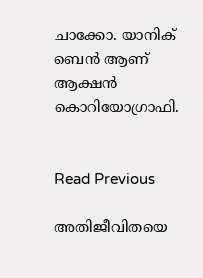ചാക്കോ. യാനിക് ബെൻ ആണ് ആക്ഷൻ കൊറിയോഗ്രാഫി.


Read Previous

അതിജീവിതയെ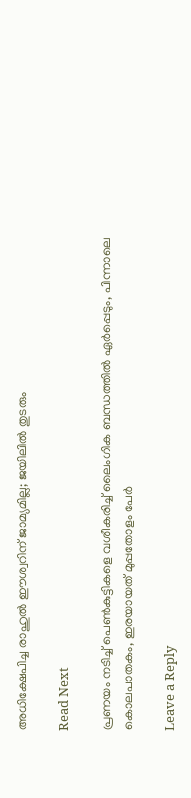അധിക്ഷേപിച്ച രാഹുൽ ഈശ്വറിന് ജാമ്യമില്ല; ജയിലിൽ തുടരും

Read Next

പ്രണയം നടിച്ച് പെൺകുട്ടികളെ വശീകരിച്ച് ലൈംഗിക ബന്ധത്തിൽ ഏർപ്പെടും, പിന്നാലെ കൊലപാതകം, ഇരയായത് മുപ്പതോളം പേർ

Leave a Reply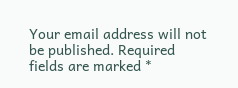Your email address will not be published. Required fields are marked *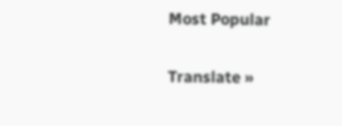Most Popular

Translate »